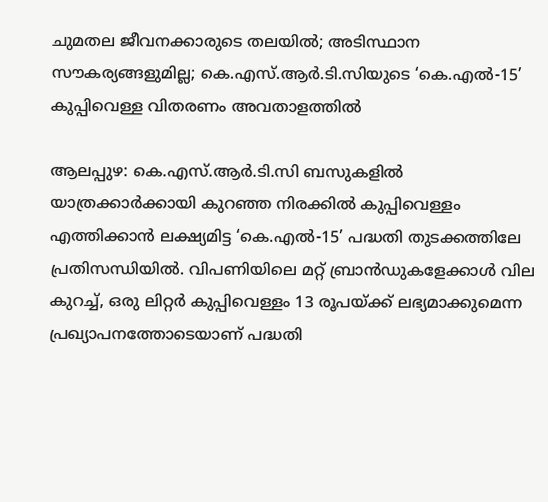ചുമതല ജീവനക്കാരുടെ തലയിൽ; അടിസ്ഥാന സൗകര്യങ്ങളുമില്ല; കെ.എസ്.ആർ.ടി.സിയുടെ ‘കെ.എൽ-15’ കുപ്പിവെള്ള വിതരണം അവതാളത്തിൽ

ആലപ്പുഴ: കെ.എസ്.ആർ.ടി.സി ബസുകളിൽ യാത്രക്കാർക്കായി കുറഞ്ഞ നിരക്കിൽ കുപ്പിവെള്ളം എത്തിക്കാൻ ലക്ഷ്യമിട്ട ‘കെ.എൽ-15’ പദ്ധതി തുടക്കത്തിലേ പ്രതിസന്ധിയിൽ. വിപണിയിലെ മറ്റ് ബ്രാൻഡുകളേക്കാൾ വില കുറച്ച്, ഒരു ലിറ്റർ കുപ്പിവെള്ളം 13 രൂപയ്ക്ക് ലഭ്യമാക്കുമെന്ന പ്രഖ്യാപനത്തോടെയാണ് പദ്ധതി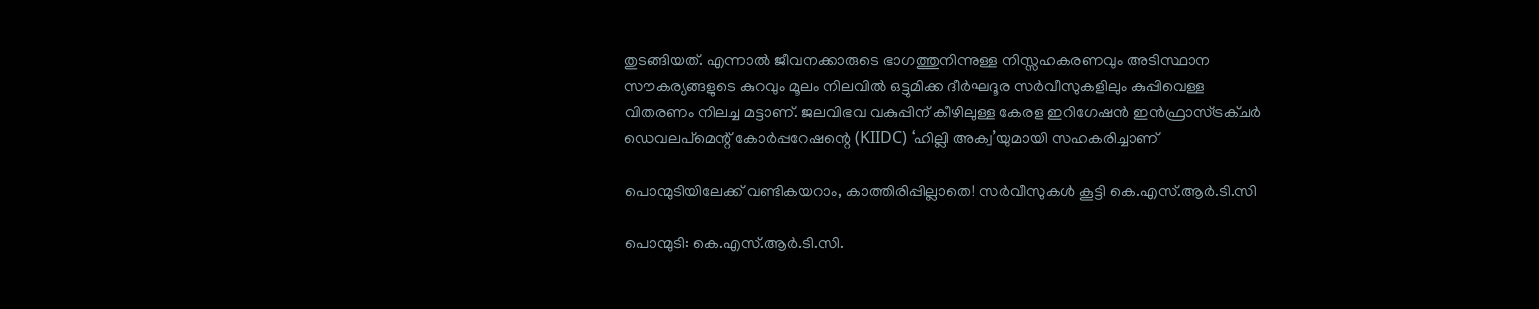തുടങ്ങിയത്. എന്നാൽ ജീവനക്കാരുടെ ഭാഗത്തുനിന്നുള്ള നിസ്സഹകരണവും അടിസ്ഥാന സൗകര്യങ്ങളുടെ കുറവും മൂലം നിലവിൽ ഒട്ടുമിക്ക ദീർഘദൂര സർവീസുകളിലും കുപ്പിവെള്ള വിതരണം നിലച്ച മട്ടാണ്. ജലവിഭവ വകുപ്പിന് കീഴിലുള്ള കേരള ഇറിഗേഷൻ ഇൻഫ്രാസ്ട്രക്ചർ ഡെവലപ്‌മെന്റ് കോർപ്പറേഷന്റെ (KIIDC) ‘ഹില്ലി അക്വ’യുമായി സഹകരിച്ചാണ്

പൊന്മുടിയിലേക്ക് വണ്ടികയറാം, കാത്തിരിപ്പില്ലാതെ! സർവീസുകൾ കൂട്ടി കെ.എസ്.ആർ.ടി.സി

പൊന്മുടി: കെ.എസ്.ആർ.ടി.സി.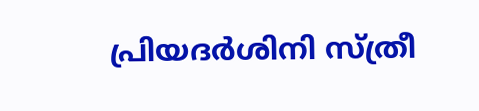പ്രിയദർശിനി സ്ത്രീ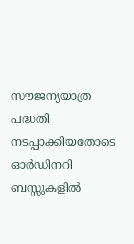സൗജന്യയാത്ര പദ്ധതി നടപ്പാക്കിയതോടെ ഓർഡിനറി ബസ്സുകളിൽ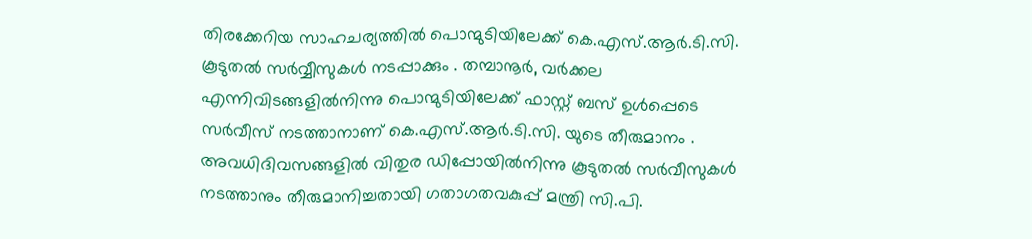തിരക്കേറിയ സാഹചര്യത്തിൽ പൊന്മുടിയിലേക്ക് കെ.എസ്.ആർ.ടി.സി. കൂടുതൽ സർവ്വീസുകൾ നടപ്പാക്കും . തമ്പാനൂർ, വർക്കല എന്നിവിടങ്ങളിൽനിന്നു പൊന്മുടിയിലേക്ക് ഫാസ്റ്റ് ബസ് ഉൾപ്പെടെ സർവീസ് നടത്താനാണ് കെ.എസ്.ആർ.ടി.സി. യുടെ തീരുമാനം . അവധിദിവസങ്ങളിൽ വിതുര ഡിപ്പോയിൽനിന്നു കൂടുതൽ സർവീസുകൾ നടത്താനും തീരുമാനിച്ചതായി ഗതാഗതവകുപ്പ് മന്ത്രി സി.പി.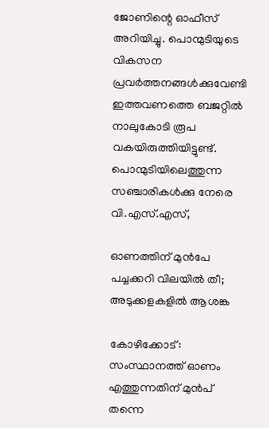ജോണിന്റെ ഓഫീസ് അറിയിച്ചു. പൊന്മുടിയുടെ വികസന പ്രവർത്തനങ്ങൾക്കുവേണ്ടി ഇത്തവണത്തെ ബജറ്റിൽ നാലുകോടി രൂപ വകയിരുത്തിയിട്ടുണ്ട്. പൊന്മുടിയിലെത്തുന്ന സഞ്ചാരികൾക്കു നേരെ വി.എസ്.എസ്,

ഓണത്തിന് മുൻപേ പച്ചക്കറി വിലയിൽ തീ; അടുക്കളകളിൽ ആശങ്ക

കോഴിക്കോട്: സംസ്ഥാനത്ത് ഓണം എത്തുന്നതിന് മുൻപ് തന്നെ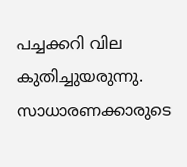പച്ചക്കറി വില കുതിച്ചുയരുന്നു. സാധാരണക്കാരുടെ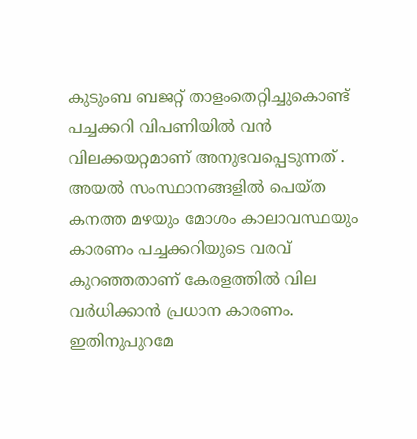കുടുംബ ബജറ്റ് താളംതെറ്റിച്ചുകൊണ്ട് പച്ചക്കറി വിപണിയിൽ വൻ വിലക്കയറ്റമാണ് അനുഭവപ്പെടുന്നത് . അയൽ സംസ്ഥാനങ്ങളിൽ പെയ്ത കനത്ത മഴയും മോശം കാലാവസ്ഥയും കാരണം പച്ചക്കറിയുടെ വരവ് കുറഞ്ഞതാണ് കേരളത്തിൽ വില വർധിക്കാൻ പ്രധാന കാരണം. ഇതിനുപുറമേ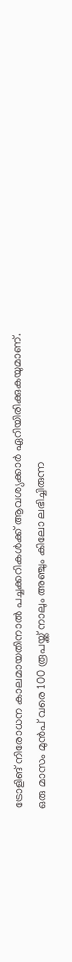ട്രോളിങ് നിരോധന കാലമായതിനാൽ പച്ചക്കറികൾക്ക് ആവശ്യക്കാർ ഏറിയിരിക്കുകയുമാണ്. ഒരു മാസം മുൻപ് വരെ 100 രൂപയ്ക്ക് നാലും അഞ്ചും കിലോ ലഭിച്ചിരുന്ന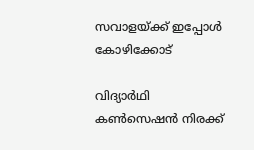സവാളയ്ക്ക് ഇപ്പോൾ കോഴിക്കോട്

വിദ്യാർഥി കൺസെഷൻ നിരക്ക്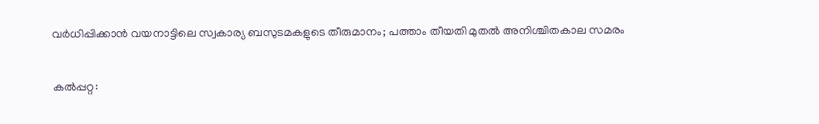വർധിപ്പിക്കാൻ വയനാട്ടിലെ സ്വകാര്യ ബസുടമകളുടെ തീരുമാനം; പത്താം തീയതി മുതൽ അനിശ്ചിതകാല സമരം

കൽപ്പറ്റ: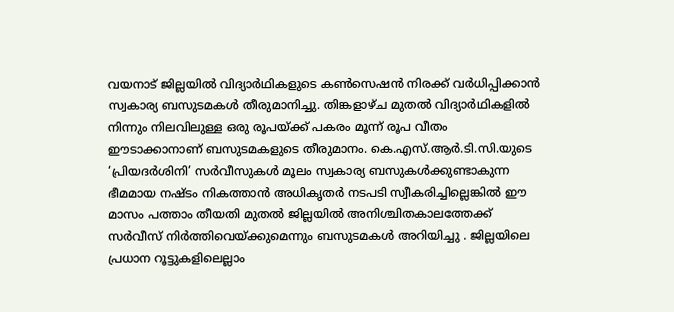വയനാട് ജില്ലയിൽ വിദ്യാർഥികളുടെ കൺസെഷൻ നിരക്ക് വർധിപ്പിക്കാൻ സ്വകാര്യ ബസുടമകൾ തീരുമാനിച്ചു. തിങ്കളാഴ്ച മുതൽ വിദ്യാർഥികളിൽ നിന്നും നിലവിലുള്ള ഒരു രൂപയ്ക്ക് പകരം മൂന്ന് രൂപ വീതം ഈടാക്കാനാണ് ബസുടമകളുടെ തീരുമാനം. കെ.എസ്.ആർ.ടി.സി.യുടെ ‘പ്രിയദർശിനി’ സർവീസുകൾ മൂലം സ്വകാര്യ ബസുകൾക്കുണ്ടാകുന്ന ഭീമമായ നഷ്ടം നികത്താൻ അധികൃതർ നടപടി സ്വീകരിച്ചില്ലെങ്കിൽ ഈ മാസം പത്താം തീയതി മുതൽ ജില്ലയിൽ അനിശ്ചിതകാലത്തേക്ക് സർവീസ് നിർത്തിവെയ്ക്കുമെന്നും ബസുടമകൾ അറിയിച്ചു . ജില്ലയിലെ പ്രധാന റൂട്ടുകളിലെല്ലാം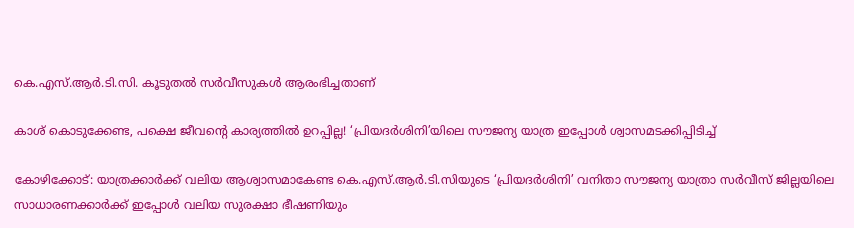കെ.എസ്.ആർ.ടി.സി. കൂടുതൽ സർവീസുകൾ ആരംഭിച്ചതാണ്

കാശ് കൊടുക്കേണ്ട, പക്ഷെ ജീവന്റെ കാര്യത്തിൽ ഉറപ്പില്ല! ‘പ്രിയദർശിനി’യിലെ സൗജന്യ യാത്ര ഇപ്പോൾ ശ്വാസമടക്കിപ്പിടിച്ച്

കോഴിക്കോട്: യാത്രക്കാർക്ക് വലിയ ആശ്വാസമാകേണ്ട കെ.എസ്.ആർ.ടി.സിയുടെ ‘പ്രിയദർശിനി’ വനിതാ സൗജന്യ യാത്രാ സർവീസ് ജില്ലയിലെ സാധാരണക്കാർക്ക് ഇപ്പോൾ വലിയ സുരക്ഷാ ഭീഷണിയും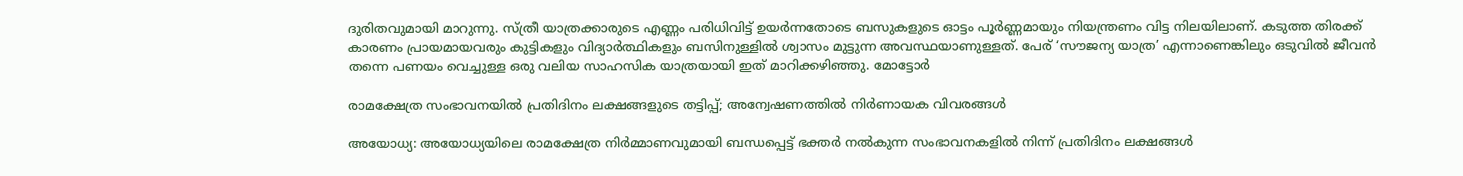ദുരിതവുമായി മാറുന്നു. സ്ത്രീ യാത്രക്കാരുടെ എണ്ണം പരിധിവിട്ട് ഉയർന്നതോടെ ബസുകളുടെ ഓട്ടം പൂർണ്ണമായും നിയന്ത്രണം വിട്ട നിലയിലാണ്. കടുത്ത തിരക്ക് കാരണം പ്രായമായവരും കുട്ടികളും വിദ്യാർത്ഥികളും ബസിനുള്ളിൽ ശ്വാസം മുട്ടുന്ന അവസ്ഥയാണുള്ളത്. പേര് ‘സൗജന്യ യാത്ര’ എന്നാണെങ്കിലും ഒടുവിൽ ജീവൻ തന്നെ പണയം വെച്ചുള്ള ഒരു വലിയ സാഹസിക യാത്രയായി ഇത് മാറിക്കഴിഞ്ഞു. മോട്ടോർ

രാമക്ഷേത്ര സംഭാവനയിൽ പ്രതിദിനം ലക്ഷങ്ങളുടെ തട്ടിപ്പ്; അന്വേഷണത്തിൽ നിർണായക വിവരങ്ങൾ

അയോധ്യ: അയോധ്യയിലെ രാമക്ഷേത്ര നിർമ്മാണവുമായി ബന്ധപ്പെട്ട് ഭക്തർ നൽകുന്ന സംഭാവനകളിൽ നിന്ന് പ്രതിദിനം ലക്ഷങ്ങൾ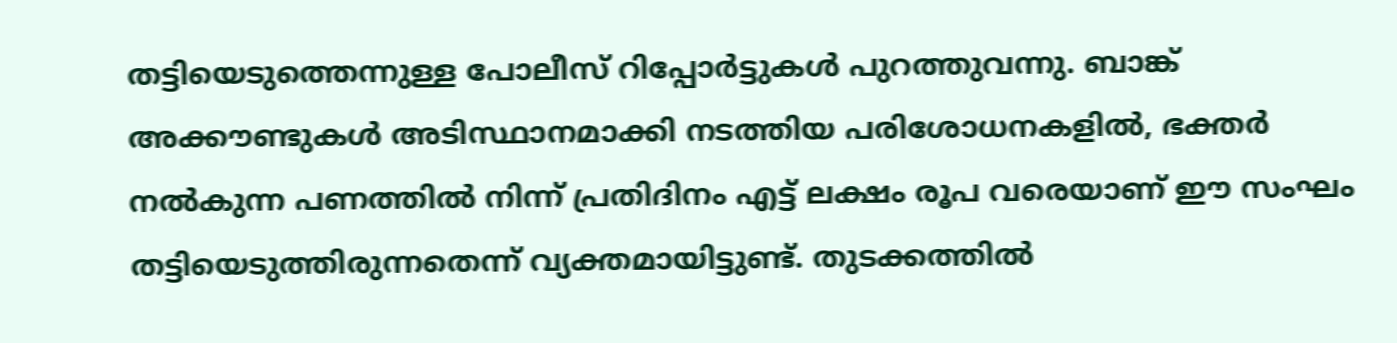തട്ടിയെടുത്തെന്നുള്ള പോലീസ് റിപ്പോർട്ടുകൾ പുറത്തുവന്നു. ബാങ്ക് അക്കൗണ്ടുകൾ അടിസ്ഥാനമാക്കി നടത്തിയ പരിശോധനകളിൽ, ഭക്തർ നൽകുന്ന പണത്തിൽ നിന്ന് പ്രതിദിനം എട്ട് ലക്ഷം രൂപ വരെയാണ് ഈ സംഘം തട്ടിയെടുത്തിരുന്നതെന്ന് വ്യക്തമായിട്ടുണ്ട്. തുടക്കത്തിൽ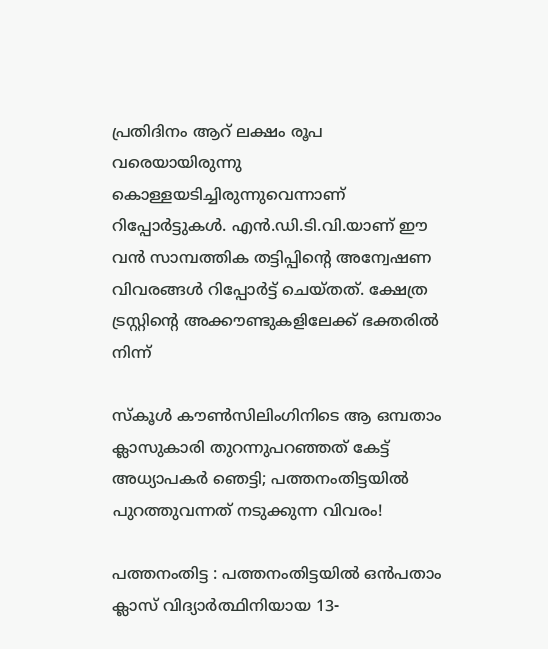പ്രതിദിനം ആറ് ലക്ഷം രൂപ വരെയായിരുന്നു കൊള്ളയടിച്ചിരുന്നുവെന്നാണ് റിപ്പോർട്ടുകൾ. എൻ.ഡി.ടി.വി.യാണ് ഈ വൻ സാമ്പത്തിക തട്ടിപ്പിന്റെ അന്വേഷണ വിവരങ്ങൾ റിപ്പോർട്ട് ചെയ്തത്. ക്ഷേത്ര ട്രസ്റ്റിന്റെ അക്കൗണ്ടുകളിലേക്ക് ഭക്തരിൽ നിന്ന്

സ്കൂൾ കൗൺസിലിംഗിനിടെ ആ ഒമ്പതാം ക്ലാസുകാരി തുറന്നുപറഞ്ഞത് കേട്ട് അധ്യാപകർ ഞെട്ടി; പത്തനംതിട്ടയിൽ പുറത്തുവന്നത് നടുക്കുന്ന വിവരം!

പത്തനംതിട്ട : പത്തനംതിട്ടയിൽ ഒൻപതാം ക്ലാസ് വിദ്യാർത്ഥിനിയായ 13-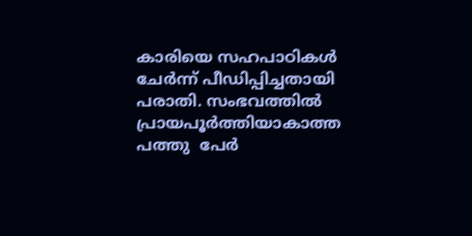കാരിയെ സഹപാഠികൾ ചേർന്ന് പീഡിപ്പിച്ചതായി പരാതി. സംഭവത്തിൽ പ്രായപൂർത്തിയാകാത്ത പത്തു  പേർ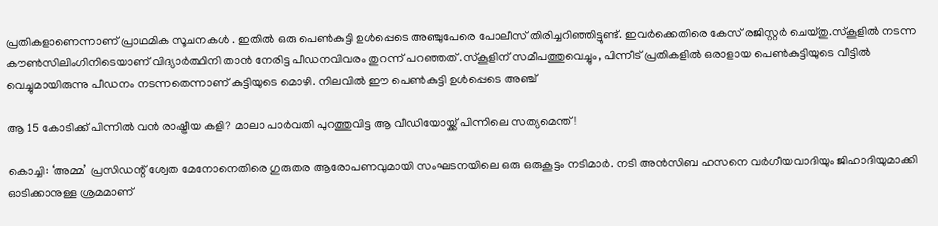പ്രതികളാണെന്നാണ് പ്രാഥമിക സൂചനകൾ . ഇതിൽ ഒരു പെൺകുട്ടി ഉൾപ്പെടെ അഞ്ചുപേരെ പോലീസ് തിരിച്ചറിഞ്ഞിട്ടുണ്ട്. ഇവർക്കെതിരെ കേസ് രജിസ്റ്റർ ചെയ്തു.സ്കൂളിൽ നടന്ന കൗൺസിലിംഗിനിടെയാണ് വിദ്യാർത്ഥിനി താൻ നേരിട്ട പീഡനവിവരം തുറന്ന് പറഞ്ഞത് .സ്കൂളിന് സമീപത്തുവെച്ചും, പിന്നീട് പ്രതികളിൽ ഒരാളായ പെൺകുട്ടിയുടെ വീട്ടിൽ വെച്ചുമായിരുന്നു പീഡനം നടന്നതെന്നാണ് കുട്ടിയുടെ മൊഴി. നിലവിൽ ഈ പെൺകുട്ടി ഉൾപ്പെടെ അഞ്ച്

ആ 15 കോടിക്ക് പിന്നിൽ വൻ രാഷ്ട്രീയ കളി? മാലാ പാർവതി പുറത്തുവിട്ട ആ വീഡിയോയ്ക്ക് പിന്നിലെ സത്യമെന്ത്!

കൊച്ചി: ‘അമ്മ’ പ്രസിഡന്റ് ശ്വേത മേനോനെതിരെ ഗുരുതര ആരോപണവുമായി സംഘടനയിലെ ഒരു ഒരുകൂട്ടം നടിമാർ. നടി അൻസിബ ഹസനെ വർഗീയവാദിയും ജിഹാദിയുമാക്കി ഓടിക്കാനുള്ള ശ്രമമാണ്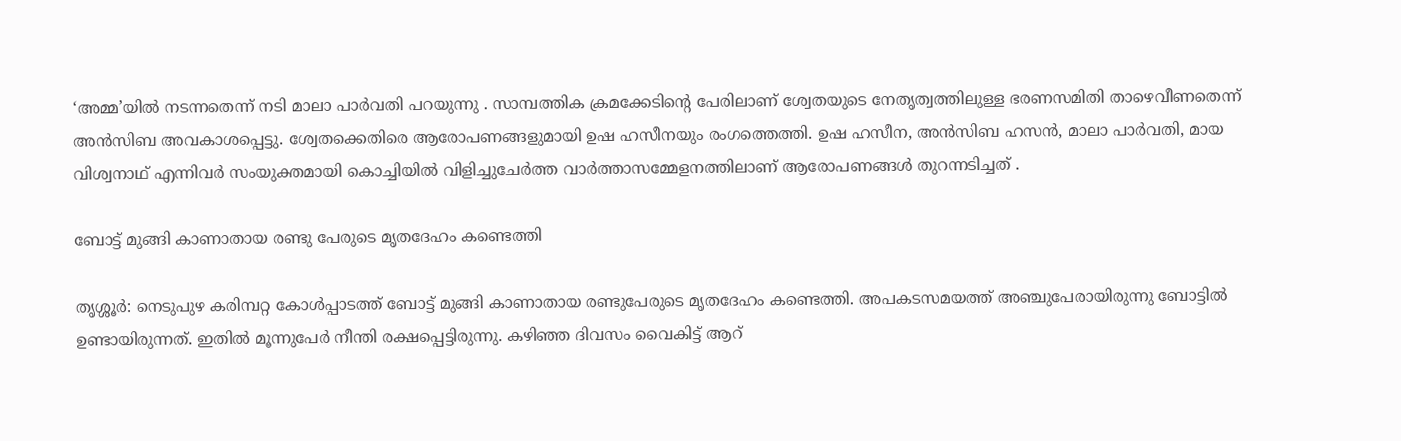‘അമ്മ’യിൽ നടന്നതെന്ന് നടി മാലാ പാർവതി പറയുന്നു . സാമ്പത്തിക ക്രമക്കേടിന്റെ പേരിലാണ് ശ്വേതയുടെ നേതൃത്വത്തിലുള്ള ഭരണസമിതി താഴെവീണതെന്ന് അൻസിബ അവകാശപ്പെട്ടു. ശ്വേതക്കെതിരെ ആരോപണങ്ങളുമായി ഉഷ ഹസീനയും രംഗത്തെത്തി. ഉഷ ഹസീന, അൻസിബ ഹസൻ, മാലാ പാർവതി, മായ വിശ്വനാഥ് എന്നിവർ സംയുക്തമായി കൊച്ചിയിൽ വിളിച്ചുചേർത്ത വാർത്താസമ്മേളനത്തിലാണ് ആരോപണങ്ങൾ തുറന്നടിച്ചത് .

ബോട്ട് മുങ്ങി കാണാതായ രണ്ടു പേരുടെ മൃതദേഹം കണ്ടെത്തി

തൃശ്ശൂർ: നെടുപുഴ കരിമ്പറ്റ കോൾപ്പാടത്ത് ബോട്ട് മുങ്ങി കാണാതായ രണ്ടുപേരുടെ മൃതദേഹം കണ്ടെത്തി. അപകടസമയത്ത് അഞ്ചുപേരായിരുന്നു ബോട്ടിൽ ഉണ്ടായിരുന്നത്. ഇതിൽ മൂന്നുപേർ നീന്തി രക്ഷപ്പെട്ടിരുന്നു. കഴിഞ്ഞ ദിവസം വൈകിട്ട് ആറ്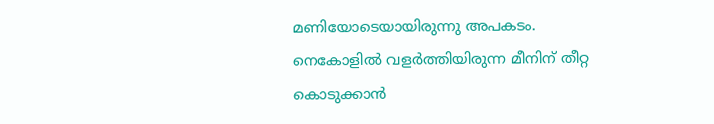മണിയോടെയായിരുന്നു അപകടം. നെകോളിൽ വളർത്തിയിരുന്ന മീനിന് തീറ്റ കൊടുക്കാൻ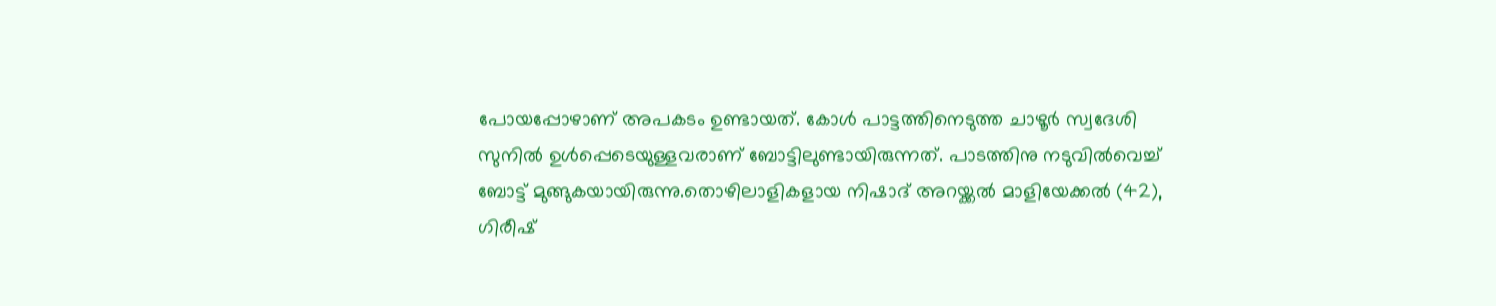പോയപ്പോഴാണ് അപകടം ഉണ്ടായത്. കോൾ പാട്ടത്തിനെടുത്ത ചാഴൂർ സ്വദേശി സുനിൽ ഉൾപ്പെടെയുള്ളവരാണ് ബോട്ടിലുണ്ടായിരുന്നത്. പാടത്തിനു നടുവിൽവെച്ച് ബോട്ട് മുങ്ങുകയായിരുന്നു.തൊഴിലാളികളായ നിഷാദ് അറയ്ക്കൽ മാളിയേക്കൽ (42), ഗിരീഷ്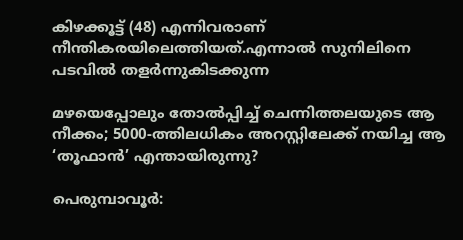കിഴക്കൂട്ട് (48) എന്നിവരാണ് നീന്തികരയിലെത്തിയത്.എന്നാൽ സുനിലിനെ പടവിൽ തളർന്നുകിടക്കുന്ന

മഴയെപ്പോലും തോൽപ്പിച്ച് ചെന്നിത്തലയുടെ ആ നീക്കം; 5000-ത്തിലധികം അറസ്റ്റിലേക്ക് നയിച്ച ആ ‘തൂഫാൻ’ എന്തായിരുന്നു?

പെരുമ്പാവൂർ: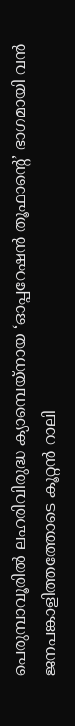പെരുമ്പാവൂരിൽ ലഹരിവിരുദ്ധ ക്യാമ്പെയ്നായ ‘ഓപ്പറേഷൻ തൂഫാന്റെ’ ഭാഗമായി വൻ ജനപങ്കാളിത്തത്തോടെ കൂറ്റൻ റാലി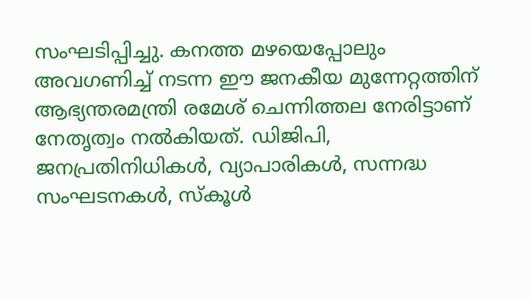സംഘടിപ്പിച്ചു. കനത്ത മഴയെപ്പോലും അവഗണിച്ച് നടന്ന ഈ ജനകീയ മുന്നേറ്റത്തിന് ആഭ്യന്തരമന്ത്രി രമേശ് ചെന്നിത്തല നേരിട്ടാണ് നേതൃത്വം നൽകിയത്. ഡിജിപി, ജനപ്രതിനിധികൾ, വ്യാപാരികൾ, സന്നദ്ധ സംഘടനകൾ, സ്കൂൾ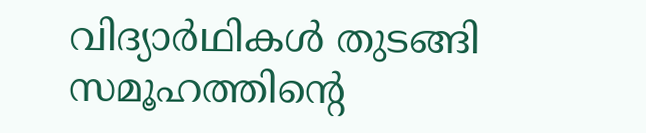വിദ്യാർഥികൾ തുടങ്ങി സമൂഹത്തിന്റെ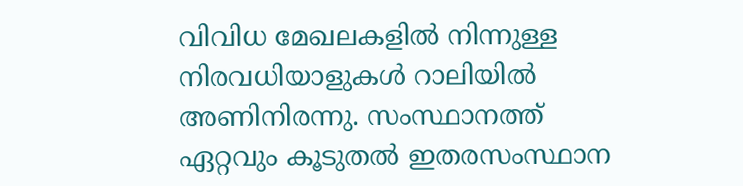വിവിധ മേഖലകളിൽ നിന്നുള്ള നിരവധിയാളുകൾ റാലിയിൽ അണിനിരന്നു. സംസ്ഥാനത്ത് ഏറ്റവും കൂടുതൽ ഇതരസംസ്ഥാന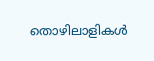തൊഴിലാളികൾ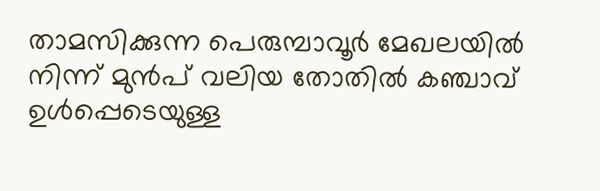താമസിക്കുന്ന പെരുമ്പാവൂർ മേഖലയിൽ നിന്ന് മുൻപ് വലിയ തോതിൽ കഞ്ചാവ് ഉൾപ്പെടെയുള്ള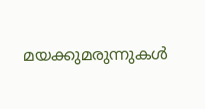മയക്കുമരുന്നുകൾ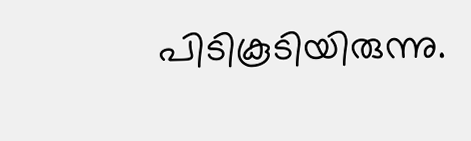പിടികൂടിയിരുന്നു.